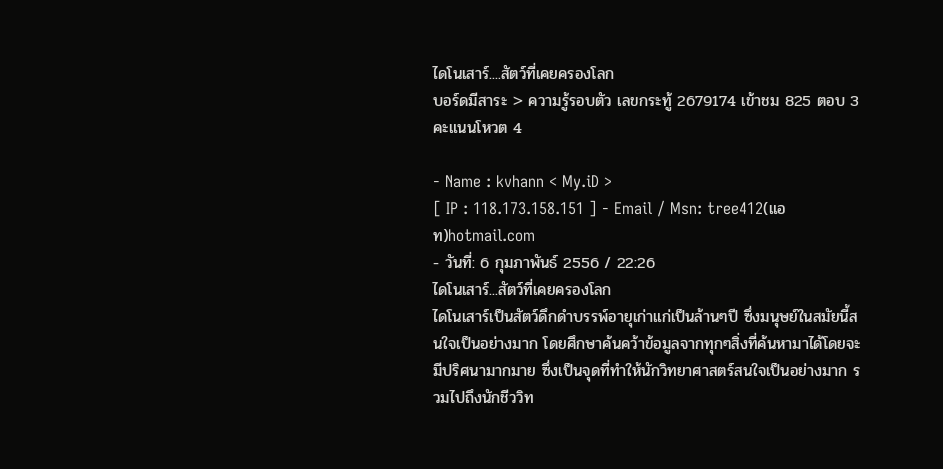ไดโนเสาร์....สัตว์ที่เคยครองโลก
บอร์ดมีสาระ > ความรู้รอบตัว เลขกระทู้ 2679174 เข้าชม 825 ตอบ 3 คะแนนโหวต 4

- Name : kvhann < My.iD >
[ IP : 118.173.158.151 ] - Email / Msn: tree412(แอท)hotmail.com
- วันที่: 6 กุมภาพันธ์ 2556 / 22:26
ไดโนเสาร์...สัตว์ที่เคยครองโลก
ไดโนเสาร์เป็นสัตว์ดึกดำบรรพ์อายุเก่าแก่เป็นล้านๆปี ซึ่งมนุษย์ในสมัยนี้สนใจเป็นอย่างมาก โดยศึกษาค้นคว้าข้อมูลจากทุกๆสิ่งที่ค้นหามาได้โดยจะมีปริศนามากมาย ซึ่งเป็นจุดที่ทำให้นักวิทยาศาสตร์สนใจเป็นอย่างมาก รวมไปถึงนักชีววิท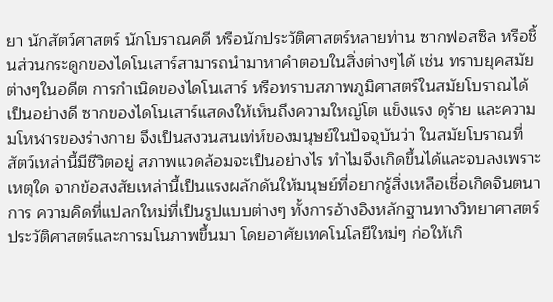ยา นักสัตว์ศาสตร์ นักโบราณคดี หรือนักประวัติศาสตร์หลายท่าน ซากฟอสซิล หรือชิ้นส่วนกระดูกของไดโนเสาร์สามารถนำมาหาคำตอบในสิ่งต่างๆได้ เช่น ทราบยุคสมัยต่างๆในอดีต การกำเนิดของไดโนเสาร์ หรือทราบสภาพภูมิศาสตร์ในสมัยโบราณได้เป็นอย่างดี ซากของไดโนเสาร์แสดงให้เห็นถึงความใหญ่โต แข็งแรง ดุร้าย และความมโหฬารของร่างกาย จึงเป็นสงวนสนเท่ห์ของมนุษย์ในปัจจุบันว่า ในสมัยโบราณที่สัตว์เหล่านี้มีชีวิตอยู่ สภาพแวดล้อมจะเป็นอย่างไร ทำไมจึงเกิดขึ้นได้และจบลงเพราะเหตุใด จากข้อสงสัยเหล่านี้เป็นแรงผลักดันให้มนุษย์ที่อยากรู้สิ่งเหลือเชื่อเกิดจินตนาการ ความคิดที่แปลกใหม่ที่เป็นรูปแบบต่างๆ ทั้งการอ้างอิงหลักฐานทางวิทยาศาสตร์ ประวัติศาสตร์และการมโนภาพขึ้นมา โดยอาศัยเทคโนโลยีใหม่ๆ ก่อให้เกิ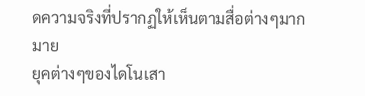ดความจริงที่ปรากฏให้เห็นตามสื่อต่างๆมากมาย
ยุคต่างๆของไดโนเสา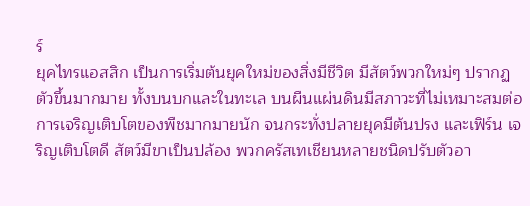ร์
ยุคไทรแอสสิก เป็นการเริ่มต้นยุคใหม่ของสิ่งมีชีวิต มีสัตว์พวกใหม่ๆ ปรากฏตัวขึ้นมากมาย ทั้งบนบกและในทะเล บนผืนแผ่นดินมีสภาวะที่ไม่เหมาะสมต่อการเจริญเติบโตของพืชมากมายนัก จนกระทั่งปลายยุคมีต้นปรง และเฟิร์น เจริญเติบโตดี สัตว์มีขาเป็นปล้อง พวกครัสเทเชียนหลายชนิดปรับตัวอา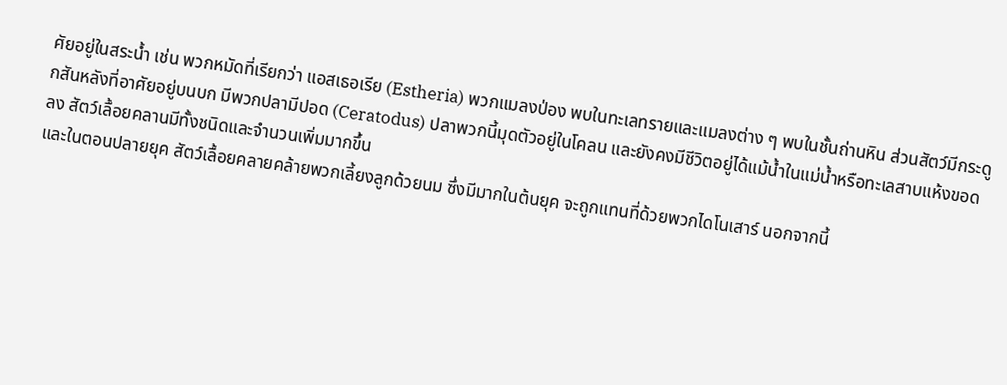ศัยอยู่ในสระน้ำ เช่น พวกหมัดที่เรียกว่า แอสเธอเรีย (Estheria) พวกแมลงป่อง พบในทะเลทรายและแมลงต่าง ๆ พบในชั้นถ่านหิน ส่วนสัตว์มีกระดูกสันหลังที่อาศัยอยู่บนบก มีพวกปลามีปอด (Ceratodus) ปลาพวกนี้มุดตัวอยู่ในโคลน และยังคงมีชีวิตอยู่ได้แม้น้ำในแม่น้ำหรือทะเลสาบแห้งขอดลง สัตว์เลื้อยคลานมีทั้งชนิดและจำนวนเพิ่มมากขึ้น
และในตอนปลายยุค สัตว์เลื้อยคลายคล้ายพวกเลี้ยงลูกด้วยนม ซึ่งมีมากในต้นยุค จะถูกแทนที่ด้วยพวกไดโนเสาร์ นอกจากนี้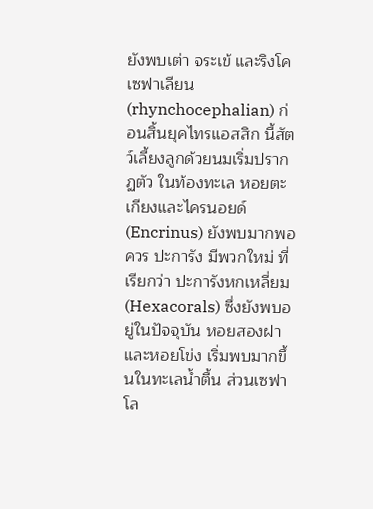ยังพบเต่า จระเข้ และริงโคเซฟาเลียน (rhynchocephalian) ก่อนสิ้นยุคไทรแอสสิก นี้สัตว์เลี้ยงลูกด้วยนมเริ่มปรากฏตัว ในท้องทะเล หอยตะเกียงและไครนอยด์ (Encrinus) ยังพบมากพอควร ปะการัง มีพวกใหม่ ที่เรียกว่า ปะการังหกเหลี่ยม (Hexacorals) ซึ่งยังพบอยู่ในปัจจุบัน หอยสองฝาและหอยโข่ง เริ่มพบมากขึ้นในทะเลน้ำตื้น ส่วนเซฟาโล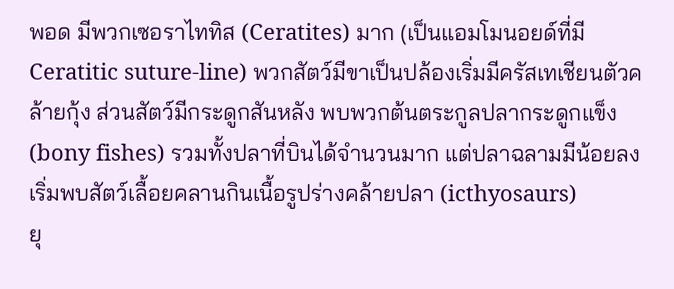พอด มีพวกเซอราไททิส (Ceratites) มาก (เป็นแอมโมนอยด์ที่มี Ceratitic suture-line) พวกสัตว์มีขาเป็นปล้องเริ่มมีครัสเทเชียนตัวคล้ายกุ้ง ส่วนสัตว์มีกระดูกสันหลัง พบพวกต้นตระกูลปลากระดูกแข็ง (bony fishes) รวมทั้งปลาที่บินได้จำนวนมาก แต่ปลาฉลามมีน้อยลง เริ่มพบสัตว์เลื้อยคลานกินเนื้อรูปร่างคล้ายปลา (icthyosaurs)
ยุ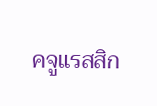คจูแรสสิก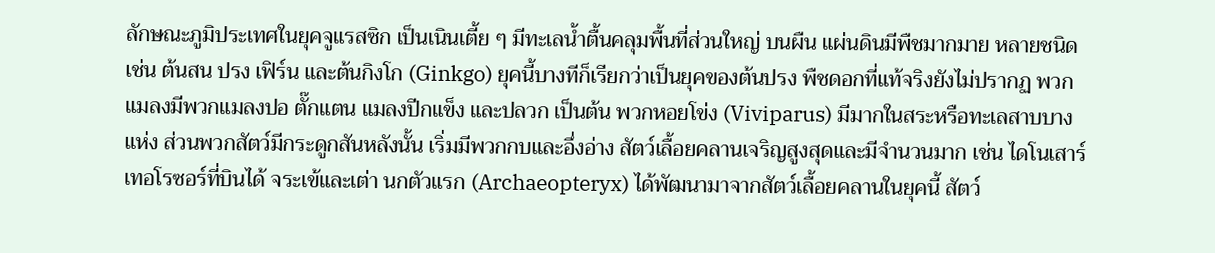ลักษณะภูมิประเทศในยุคจูแรสซิก เป็นเนินเตี้ย ๆ มีทะเลน้ำตื้นคลุมพื้นที่ส่วนใหญ่ บนผืน แผ่นดินมีพืชมากมาย หลายชนิดเช่น ต้นสน ปรง เฟิร์น และต้นกิงโก (Ginkgo) ยุคนี้บางทีก็เรียกว่าเป็นยุคของต้นปรง พืชดอกที่แท้จริงยังไม่ปรากฏ พวกแมลงมีพวกแมลงปอ ตั๊กแตน แมลงปีกแข็ง และปลวก เป็นต้น พวกหอยโข่ง (Viviparus) มีมากในสระหรือทะเลสาบบางแห่ง ส่วนพวกสัตว์มีกระดูกสันหลังนั้น เริ่มมีพวกกบและอึ่งอ่าง สัตว์เลื้อยคลานเจริญสูงสุดและมีจำนวนมาก เช่น ไดโนเสาร์ เทอโรซอร์ที่บินได้ จระเข้และเต่า นกตัวแรก (Archaeopteryx) ได้พัฒนามาจากสัตว์เลื้อยคลานในยุคนี้ สัตว์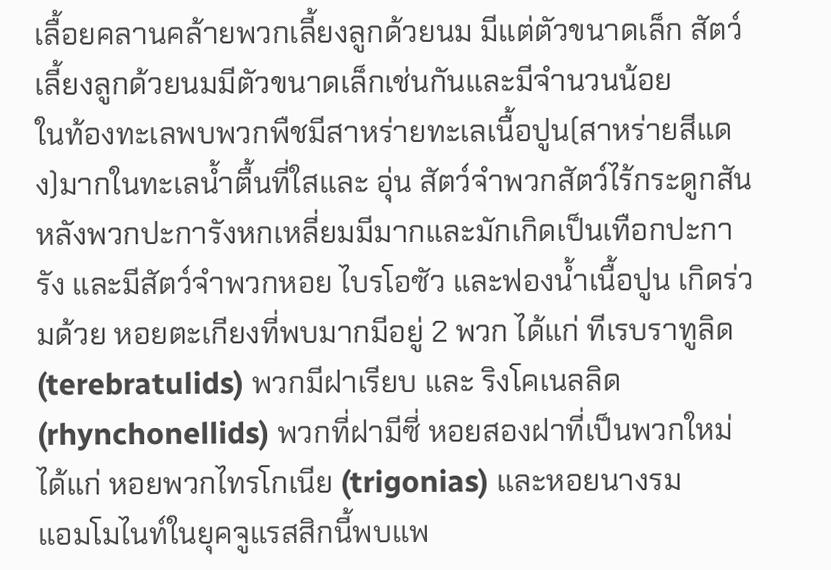เลื้อยคลานคล้ายพวกเลี้ยงลูกด้วยนม มีแต่ตัวขนาดเล็ก สัตว์เลี้ยงลูกด้วยนมมีตัวขนาดเล็กเช่นกันและมีจำนวนน้อย
ในท้องทะเลพบพวกพืชมีสาหร่ายทะเลเนื้อปูน(สาหร่ายสีแดง)มากในทะเลน้ำตื้นที่ใสและ อุ่น สัตว์จำพวกสัตว์ไร้กระดูกสันหลังพวกปะการังหกเหลี่ยมมีมากและมักเกิดเป็นเทือกปะการัง และมีสัตว์จำพวกหอย ไบรโอซัว และฟองน้ำเนื้อปูน เกิดร่วมด้วย หอยตะเกียงที่พบมากมีอยู่ 2 พวก ได้แก่ ทีเรบราทูลิด (terebratulids) พวกมีฝาเรียบ และ ริงโคเนลลิด (rhynchonellids) พวกที่ฝามีซี่ หอยสองฝาที่เป็นพวกใหม่ได้แก่ หอยพวกไทรโกเนีย (trigonias) และหอยนางรม
แอมโมไนท์ในยุคจูแรสสิกนี้พบแพ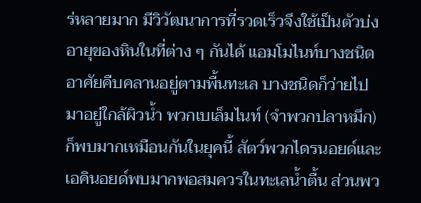ร่หลายมาก มีวิวัฒนาการที่รวดเร็วจึงใช้เป็นตัวบ่งอายุของหินในที่ต่าง ๆ กันได้ แอมโมไนท์บางชนิดอาศัยคืบคลานอยู่ตามพื้นทะเล บางชนิดก็ว่ายไปมาอยู่ใกล้ผิวน้ำ พวกเบเล็มไนท์ (จำพวกปลาหมึก) ก็พบมากเหมือนกันในยุคนี้ สัตว์พวกไดรนอยด์และเอคินอยด์พบมากพอสมควรในทะเลน้ำตื้น ส่วนพว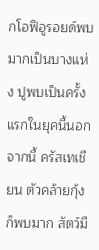กโอฟิอูรอยด์พบมากเป็นบางแห่ง ปูพบเป็นครั้งแรกในยุคนี้นอกจากนี้ ครัสเทเชียน ตัวคล้ายกุ้งก็พบมาก สัตว์มี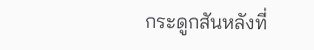กระดูกสันหลังที่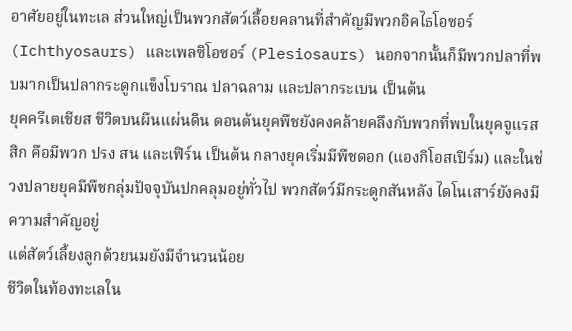อาศัยอยู่ในทะเล ส่วนใหญ่เป็นพวกสัตว์เลื้อยคลานที่สำคัญมีพวกอิคไธโอซอร์ (Ichthyosaurs) และเพลซิโอซอร์ (Plesiosaurs) นอกจากนั้นก็มีพวกปลาที่พบมากเป็นปลากระดูกแข็งโบราณ ปลาฉลาม และปลากระเบน เป็นต้น
ยุคครีเตเชียส ชีวิตบนผืนแผ่นดิน ตอนต้นยุคพืชยังคงคล้ายคลึงกับพวกที่พบในยุคจูแรสสิก คือมีพวก ปรง สน และเฟิร์น เป็นต้น กลางยุคเริ่มมีพืชดอก (แองกิโอสเปิร์ม) และในช่วงปลายยุคมีพืชกลุ่มปัจจุบันปกคลุมอยู่ทั่วไป พวกสัตว์มีกระดูกสันหลัง ไดโนเสาร์ยังคงมีความสำคัญอยู่
แต่สัตว์เลี้ยงลูกด้วยนมยังมีจำนวนน้อย
ชีวิตในท้องทะเลใน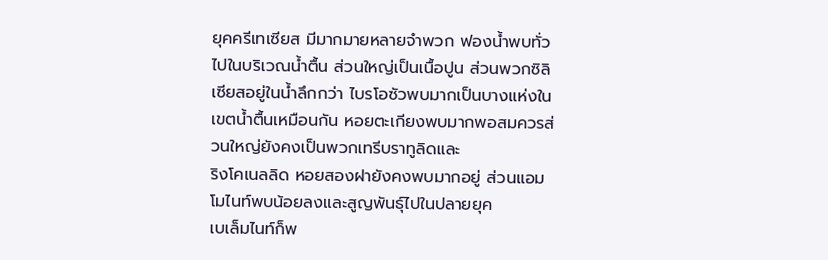ยุคครีเทเซียส มีมากมายหลายจำพวก ฟองน้ำพบทั่วไปในบริเวณน้ำตื้น ส่วนใหญ่เป็นเนื้อปูน ส่วนพวกซิลิเซียสอยู่ในน้ำลึกกว่า ไบรโอซัวพบมากเป็นบางแห่งในเขตน้ำตื้นเหมือนกัน หอยตะเกียงพบมากพอสมควรส่วนใหญ่ยังคงเป็นพวกเทรีบราทูลิดและ
ริงโคเนลลิด หอยสองฝายังคงพบมากอยู่ ส่วนแอมโมไนท์พบน้อยลงและสูญพันธุ์ไปในปลายยุค
เบเล็มไนท์ก็พ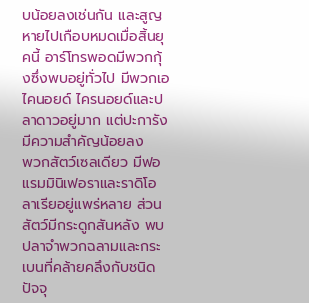บน้อยลงเช่นกัน และสูญหายไปเกือบหมดเมื่อสิ้นยุคนี้ อาร์โทรพอดมีพวกกุ้งซึ่งพบอยู่ทั่วไป มีพวกเอไคนอยด์ ไครนอยด์และปลาดาวอยู่มาก แต่ปะการังมีความสำคัญน้อยลง
พวกสัตว์เซลเดียว มีฟอแรมมินิเฟอราและราดิโอลาเรียอยู่แพร่หลาย ส่วนสัตว์มีกระดูกสันหลัง พบปลาจำพวกฉลามและกระเบนที่คล้ายคลึงกับชนิดปัจจุ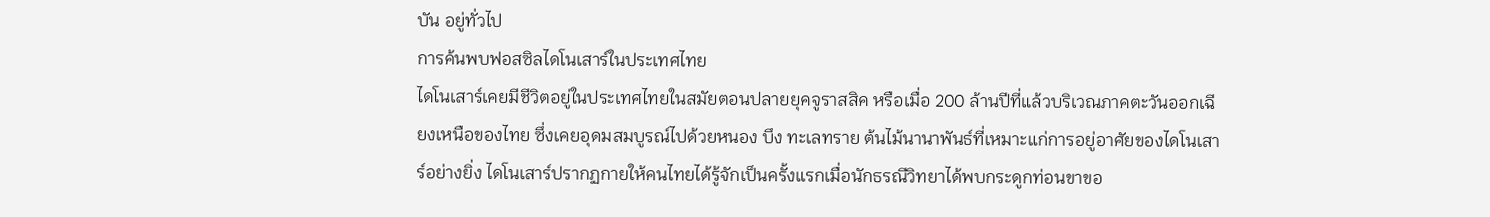บัน อยู่ทั่วไป
การค้นพบฟอสซิลไดโนเสาร์ในประเทศไทย
ไดโนเสาร์เคยมีชีวิตอยู่ในประเทศไทยในสมัยตอนปลายยุคจูราสสิค หรือเมื่อ 200 ล้านปีที่แล้วบริเวณภาคตะวันออกเฉียงเหนือของไทย ซึ่งเคยอุดมสมบูรณ์ไปด้วยหนอง บึง ทะเลทราย ต้นไม้นานาพันธ์ที่เหมาะแก่การอยู่อาศัยของไดโนเสาร์อย่างยิ่ง ไดโนเสาร์ปรากฏกายให้คนไทยได้รู้จักเป็นครั้งแรกเมื่อนักธรณีวิทยาได้พบกระดูกท่อนขาขอ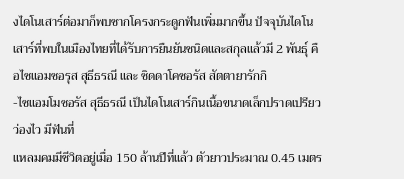งไดโนเสาร์ต่อมาก็พบซากโครงกระดูกฟันเพิ่มมากขึ้น ปัจจุบันไดโนเสาร์ที่พบในเมืองไทยที่ได้รับการยืนยันชนิดและสกุลแล้วมี 2 พันธุ์ คือไซแอมซอรุส สุธีธรณี และ ซิดดาโคซอรัส สัตตายารักกิ
-ไซแอมโมซอรัส สุธีธรณี เป็นไดโนเสาร์กินเนื้อขนาดเล็กปราดเปรียวว่องไว มีฟันที่
แหลมคมมีชีวิตอยู่เมื่อ 150 ล้านปีที่แล้ว ตัวยาวประมาณ 0.45 เมตร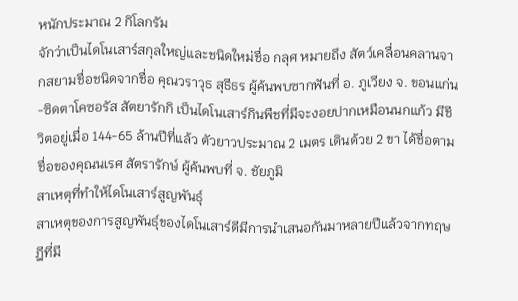หนักประมาณ 2 กิโลกรัม
จักว่าเป็นไดโนเสาร์สกุลใหญ่และชนิดใหม่ชื่อ กลุศ หมายถึง สัตว์เคลื่อนคลานจากสยามชื่อชนิดจากชื่อ คุณวราวุธ สุธีธร ผู้ค้นพบซากฟันที่ อ. ภูเวียง จ. ขอนแก่น
-ซิดตาโคซอรัส สัตยารักกิ เป็นไดโนเสาร์กินพืชที่มีจะงอยปากเหมือนนกแก้ว มีชีวิตอยู่เมื่อ 144-65 ล้านปีที่แล้ว ตัวยาวประมาณ 2 เมตร เดินด้วย 2 ขา ได้ชื่อตามชื่อของคุณนเรศ สัตรารักษ์ ผู้ค้นพบที่ จ. ชัยภูมิ
สาเหตุที่ทำให้ไดโนเสาร์สูญพันธุ์
สาเหตุของการสูญพันธุ์ของไดโนเสาร์ดีมีการนำเสนอกันมาหลายปีแล้วจากทฤษฎีที่มี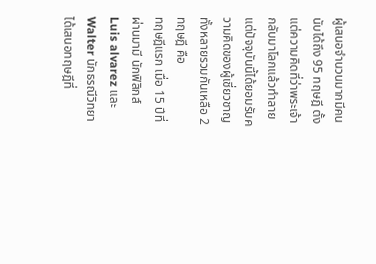ผู้เสนอจำนวนมากมีคนนับได้ถึง 95 ทฤษฎี ตั้งแต่ความคิดที่ว่าพระเจ้ากลับมาโลกแล้วทำลายแต่ปัจจุบันนี้ได้ยอมรับความคิดของผู้เชี่ยวชาญทั้งหลายรวมกันเหลือ 2 ทฤษฎี คือ
ทฤษฎีแรก เมื่อ 15 ปีที่ผ่านมามี นักฟิสิกส์ Luis alvarez และ Walter นักธรณีวิทยาได้เสนอทฤษฎีที่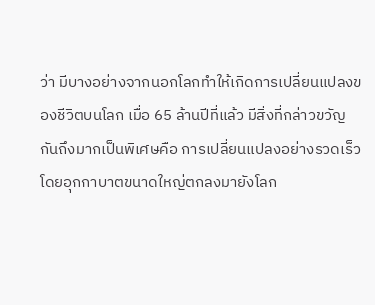ว่า มีบางอย่างจากนอกโลกทำให้เกิดการเปลี่ยนแปลงของชีวิตบนโลก เมื่อ 65 ล้านปีที่แล้ว มีสิ่งที่กล่าวขวัญกันถึงมากเป็นพิเศษคือ การเปลี่ยนแปลงอย่างรวดเร็วโดยอุกกาบาตขนาดใหญ่ตกลงมายังโลก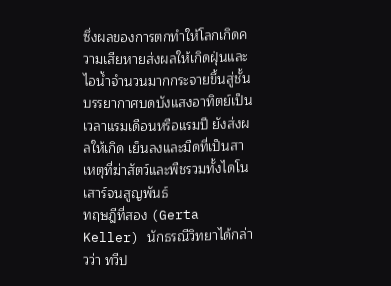ซึ่งผลของการตกทำให้โลกเกิดความเสียหายส่งผลให้เกิดฝุ่นและไอน้ำจำนวนมากกระจายขึ้นสู่ชั้นบรรยากาศบดบังแสงอาทิตย์เป็นเวลาแรมเดือนหรือแรมปี ยังส่งผลให้เกิด เย็นลงและมืดที่เป็นสาเหตุที่ฆ่าสัตว์และพืชรวมทั้งไดโนเสาร์จนสูญพันธ์
ทฤษฎีที่สอง (Gerta Keller) นักธรณีวิทยาได้กล่าวว่า ทวีป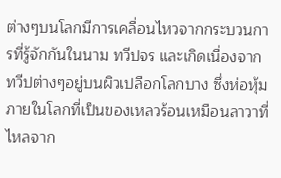ต่างๆบนโลกมีการเคลื่อนไหวจากกระบวนการที่รู้จักกันในนาม ทวีปจร และเกิดเนื่องจากทวีปต่างๆอยู่บนผิวเปลือกโลกบาง ซึ่งห่อหุ้มภายในโลกที่เป็นของเหลวร้อนเหมือนลาวาที่ไหลจาก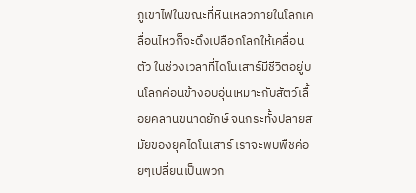ภูเขาไฟในขณะที่หินเหลวภายในโลกเคลื่อนไหวก็จะดึงเปลือกโลกให้เคลื่อนตัว ในช่วงเวลาที่ไดโนเสาร์มีชีวิตอยู่บนโลกค่อนข้างอบอุ่นเหมาะกับสัตว์เลื้อยคลานขนาดยักษ์ จนกระทั้งปลายสมัยของยุคไดโนเสาร์ เราจะพบพืชค่อยๆเปลี่ยนเป็นพวก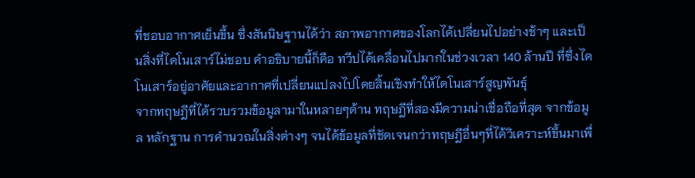ที่ชอบอากาศเย็นขึ้น ซึ่งสันนิษฐานได้ว่า สภาพอากาศของโลกได้เปลี่ยนไปอย่างช้าๆ และเป็นสิ่งที่ไดโนเสาร์ไม่ชอบ คำอธิบายนี้ก็คือ ทวีปได้เคลื่อนไปมากในช่วงเวลา 140 ล้านปี ที่ซึ่งไดโนเสาร์อยู่อาศัยและอากาศที่เปลี่ยนแปลงไปโดยสิ้นเชิงทำให้ไดโนเสาร์สูญพันธุ์
จากทฤษฎีที่ได้รวบรวมข้อมูลามาในหลายๆด้าน ทฤษฎีที่สองมีความน่าเชื่อถือที่สุด จากข้อมูล หลักฐาน การคำนวณในสิ่งต่างๆ จนได้ข้อมูลที่ชัดเจนกว่าทฤษฎีอื่นๆที่ได้วิเคราะห์ขึ้นมาเพื่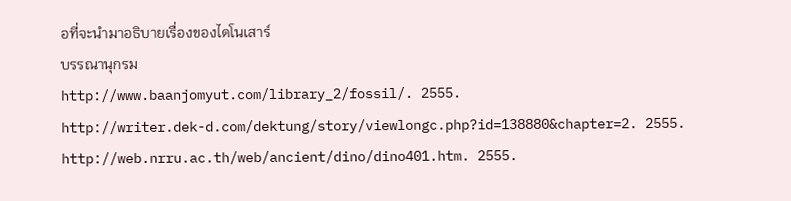อที่จะนำมาอธิบายเรื่องของไดโนเสาร์
บรรณานุกรม
http://www.baanjomyut.com/library_2/fossil/. 2555.
http://writer.dek-d.com/dektung/story/viewlongc.php?id=138880&chapter=2. 2555.
http://web.nrru.ac.th/web/ancient/dino/dino401.htm. 2555.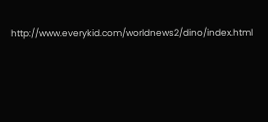http://www.everykid.com/worldnews2/dino/index.html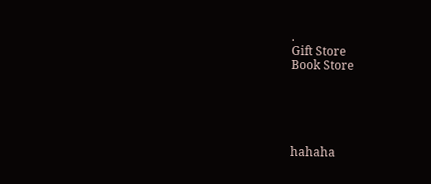.
Gift Store
Book Store





hahaha